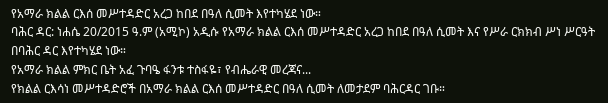የአማራ ክልል ርእሰ መሥተዳድር አረጋ ከበደ በዓለ ሲመት እየተካሄደ ነው።
ባሕር ዳር: ነሐሴ 20/2015 ዓ.ም (አሚኮ) አዲሱ የአማራ ክልል ርእሰ መሥተዳድር አረጋ ከበደ በዓለ ሲመት እና የሥራ ርክክብ ሥነ ሥርዓት በባሕር ዳር እየተካሄደ ነው።
የአማራ ክልል ምክር ቤት አፈ ጉባዔ ፋንቱ ተስፋዬ፣ የብሔራዊ መረጃና...
የክልል ርእሳነ መሥተዳድሮች በአማራ ክልል ርእሰ መሥተዳድር በዓለ ሲመት ለመታደም ባሕርዳር ገቡ።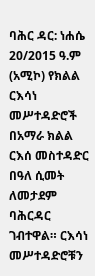ባሕር ዳር: ነሐሴ 20/2015 ዓ.ም (አሚኮ) የክልል ርእሳነ መሥተዳድሮች በአማራ ክልል ርእሰ መስተዳድር በዓለ ሲመት ለመታደም ባሕርዳር ገብተዋል። ርእሳነ መሥተዳድሮቹን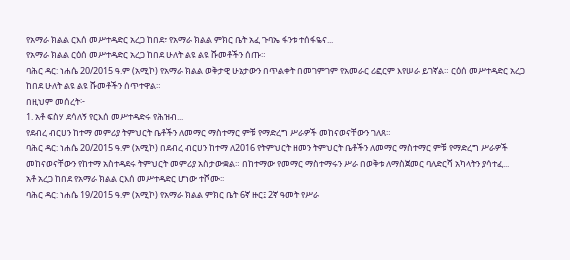የአማራ ክልል ርእሰ መሥተዳድር አረጋ ከበደ፣ የአማራ ክልል ምክር ቤት አፈ ጉባኤ ፋንቱ ተሰፋዬና...
የአማራ ክልል ርዕሰ መሥተዳድር አረጋ ከበደ ሁለት ልዩ ልዩ ሹመቶችን ሰጡ።
ባሕር ዳር: ነሐሴ 20/2015 ዓ.ም (አሚኮ) የአማራ ክልል ወቅታዊ ሁኔታውን በጥልቀት በመገምገም የአመራር ሪፎርም እየሠራ ይገኛል። ርዕሰ መሥተዳድር አረጋ ከበደ ሁለት ልዩ ልዩ ሹመቶችን ሰጥተዋል።
በዚህም መሰረት፦
1. አቶ ፍስሃ ደሳለኝ የርእሰ መሥተዳድሩ የሕዝብ...
የደብረ ብርሀን ከተማ መምሪያ ትምህርት ቤቶችን ለመማር ማስተማር ምቹ የማድረግ ሥራዎች መከናወናቸውን ገለጸ።
ባሕር ዳር: ነሐሴ 20/2015 ዓ.ም (አሚኮ) በደብረ ብርሀን ከተማ ለ2016 የትምህርት ዘመን ትምህርት ቤቶችን ለመማር ማስተማር ምቹ የማድረግ ሥራዎች መከናወናቸውን የከተማ አስተዳደሩ ትምህርት መምሪያ አስታውቋል። በከተማው የመማር ማስተማሩን ሥራ በወቅቱ ለማስጀመር ባለድርሻ አካላትን ያሳተፈ...
አቶ አረጋ ከበደ የአማራ ክልል ርእሰ መሥተዳድር ሆነው ተሾሙ፡፡
ባሕር ዳር: ነሐሴ 19/2015 ዓ.ም (አሚኮ) የአማራ ክልል ምክር ቤት 6ኛ ዙር፤ 2ኛ ዓመት የሥራ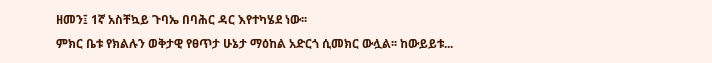ዘመን፤ 1ኛ አስቸኳይ ጉባኤ በባሕር ዳር እየተካሄደ ነው፡፡
ምክር ቤቱ የክልሉን ወቅታዊ የፀጥታ ሁኔታ ማዕከል አድርጎ ሲመክር ውሏል፡፡ ከውይይቱ...